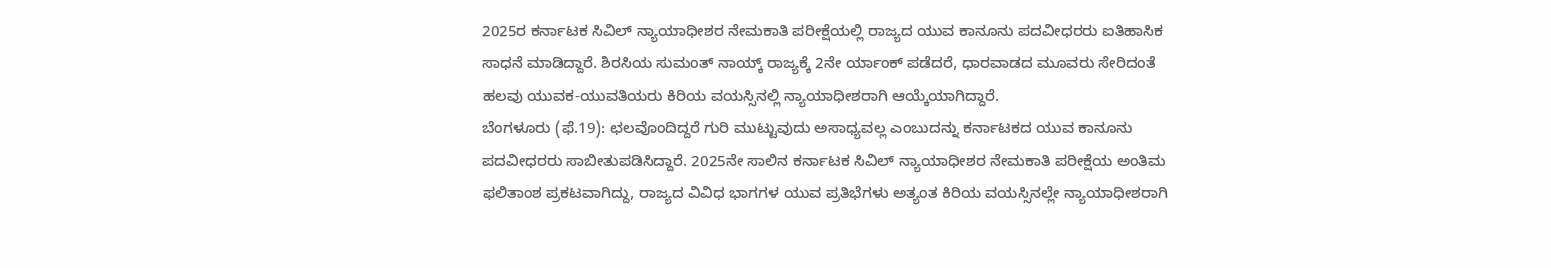2025ರ ಕರ್ನಾಟಕ ಸಿವಿಲ್ ನ್ಯಾಯಾಧೀಶರ ನೇಮಕಾತಿ ಪರೀಕ್ಷೆಯಲ್ಲಿ ರಾಜ್ಯದ ಯುವ ಕಾನೂನು ಪದವೀಧರರು ಐತಿಹಾಸಿಕ ಸಾಧನೆ ಮಾಡಿದ್ದಾರೆ. ಶಿರಸಿಯ ಸುಮಂತ್ ನಾಯ್ಕ್ ರಾಜ್ಯಕ್ಕೆ 2ನೇ ರ್ಯಾಂಕ್ ಪಡೆದರೆ, ಧಾರವಾಡದ ಮೂವರು ಸೇರಿದಂತೆ ಹಲವು ಯುವಕ-ಯುವತಿಯರು ಕಿರಿಯ ವಯಸ್ಸಿನಲ್ಲಿ ನ್ಯಾಯಾಧೀಶರಾಗಿ ಆಯ್ಕೆಯಾಗಿದ್ದಾರೆ.
ಬೆಂಗಳೂರು (ಫೆ.19): ಛಲವೊಂದಿದ್ದರೆ ಗುರಿ ಮುಟ್ಟುವುದು ಅಸಾಧ್ಯವಲ್ಲ ಎಂಬುದನ್ನು ಕರ್ನಾಟಕದ ಯುವ ಕಾನೂನು ಪದವೀಧರರು ಸಾಬೀತುಪಡಿಸಿದ್ದಾರೆ. 2025ನೇ ಸಾಲಿನ ಕರ್ನಾಟಕ ಸಿವಿಲ್ ನ್ಯಾಯಾಧೀಶರ ನೇಮಕಾತಿ ಪರೀಕ್ಷೆಯ ಅಂತಿಮ ಫಲಿತಾಂಶ ಪ್ರಕಟವಾಗಿದ್ದು, ರಾಜ್ಯದ ವಿವಿಧ ಭಾಗಗಳ ಯುವ ಪ್ರತಿಭೆಗಳು ಅತ್ಯಂತ ಕಿರಿಯ ವಯಸ್ಸಿನಲ್ಲೇ ನ್ಯಾಯಾಧೀಶರಾಗಿ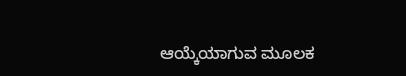ಆಯ್ಕೆಯಾಗುವ ಮೂಲಕ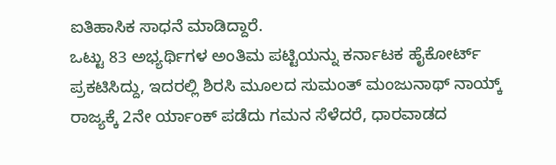ಐತಿಹಾಸಿಕ ಸಾಧನೆ ಮಾಡಿದ್ದಾರೆ.
ಒಟ್ಟು 83 ಅಭ್ಯರ್ಥಿಗಳ ಅಂತಿಮ ಪಟ್ಟಿಯನ್ನು ಕರ್ನಾಟಕ ಹೈಕೋರ್ಟ್ ಪ್ರಕಟಿಸಿದ್ದು, ಇದರಲ್ಲಿ ಶಿರಸಿ ಮೂಲದ ಸುಮಂತ್ ಮಂಜುನಾಥ್ ನಾಯ್ಕ್ ರಾಜ್ಯಕ್ಕೆ 2ನೇ ರ್ಯಾಂಕ್ ಪಡೆದು ಗಮನ ಸೆಳೆದರೆ, ಧಾರವಾಡದ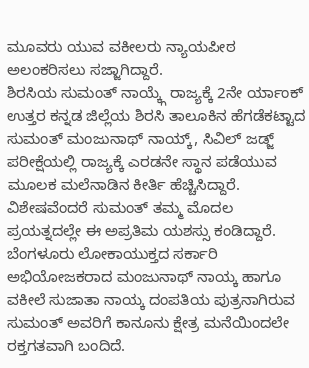ಮೂವರು ಯುವ ವಕೀಲರು ನ್ಯಾಯಪೀಠ ಅಲಂಕರಿಸಲು ಸಜ್ಜಾಗಿದ್ದಾರೆ.
ಶಿರಸಿಯ ಸುಮಂತ್ ನಾಯ್ಕ್ಗೆ ರಾಜ್ಯಕ್ಕೆ 2ನೇ ರ್ಯಾಂಕ್
ಉತ್ತರ ಕನ್ನಡ ಜಿಲ್ಲೆಯ ಶಿರಸಿ ತಾಲೂಕಿನ ಹೆಗಡೆಕಟ್ಟಾದ ಸುಮಂತ್ ಮಂಜುನಾಥ್ ನಾಯ್ಕ್, ಸಿವಿಲ್ ಜಡ್ಜ್ ಪರೀಕ್ಷೆಯಲ್ಲಿ ರಾಜ್ಯಕ್ಕೆ ಎರಡನೇ ಸ್ಥಾನ ಪಡೆಯುವ ಮೂಲಕ ಮಲೆನಾಡಿನ ಕೀರ್ತಿ ಹೆಚ್ಚಿಸಿದ್ದಾರೆ. ವಿಶೇಷವೆಂದರೆ ಸುಮಂತ್ ತಮ್ಮ ಮೊದಲ ಪ್ರಯತ್ನದಲ್ಲೇ ಈ ಅಪ್ರತಿಮ ಯಶಸ್ಸು ಕಂಡಿದ್ದಾರೆ. ಬೆಂಗಳೂರು ಲೋಕಾಯುಕ್ತದ ಸರ್ಕಾರಿ ಅಭಿಯೋಜಕರಾದ ಮಂಜುನಾಥ್ ನಾಯ್ಕ ಹಾಗೂ ವಕೀಲೆ ಸುಜಾತಾ ನಾಯ್ಕ ದಂಪತಿಯ ಪುತ್ರನಾಗಿರುವ ಸುಮಂತ್ ಅವರಿಗೆ ಕಾನೂನು ಕ್ಷೇತ್ರ ಮನೆಯಿಂದಲೇ ರಕ್ತಗತವಾಗಿ ಬಂದಿದೆ.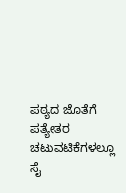ಪಠ್ಯದ ಜೊತೆಗೆ ಪತ್ಯೇತರ ಚಟುವಟಿಕೆಗಳಲ್ಲೂ ಸೈ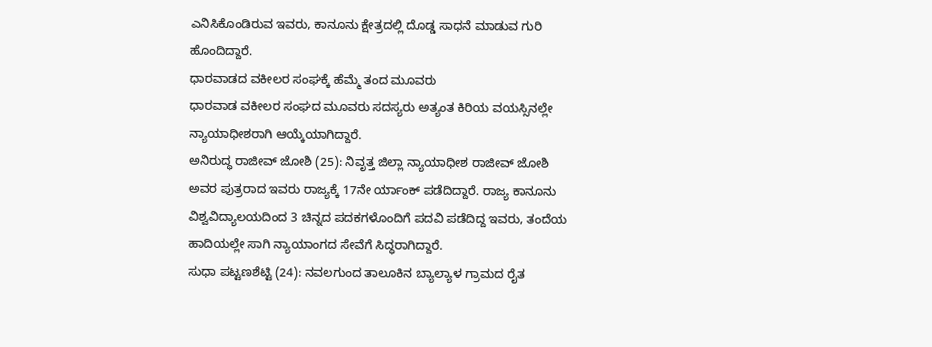ಎನಿಸಿಕೊಂಡಿರುವ ಇವರು, ಕಾನೂನು ಕ್ಷೇತ್ರದಲ್ಲಿ ದೊಡ್ಡ ಸಾಧನೆ ಮಾಡುವ ಗುರಿ ಹೊಂದಿದ್ದಾರೆ.
ಧಾರವಾಡದ ವಕೀಲರ ಸಂಘಕ್ಕೆ ಹೆಮ್ಮೆ ತಂದ ಮೂವರು
ಧಾರವಾಡ ವಕೀಲರ ಸಂಘದ ಮೂವರು ಸದಸ್ಯರು ಅತ್ಯಂತ ಕಿರಿಯ ವಯಸ್ಸಿನಲ್ಲೇ ನ್ಯಾಯಾಧೀಶರಾಗಿ ಆಯ್ಕೆಯಾಗಿದ್ದಾರೆ.
ಅನಿರುದ್ಧ ರಾಜೀವ್ ಜೋಶಿ (25): ನಿವೃತ್ತ ಜಿಲ್ಲಾ ನ್ಯಾಯಾಧೀಶ ರಾಜೀವ್ ಜೋಶಿ ಅವರ ಪುತ್ರರಾದ ಇವರು ರಾಜ್ಯಕ್ಕೆ 17ನೇ ರ್ಯಾಂಕ್ ಪಡೆದಿದ್ದಾರೆ. ರಾಜ್ಯ ಕಾನೂನು ವಿಶ್ವವಿದ್ಯಾಲಯದಿಂದ 3 ಚಿನ್ನದ ಪದಕಗಳೊಂದಿಗೆ ಪದವಿ ಪಡೆದಿದ್ದ ಇವರು, ತಂದೆಯ ಹಾದಿಯಲ್ಲೇ ಸಾಗಿ ನ್ಯಾಯಾಂಗದ ಸೇವೆಗೆ ಸಿದ್ಧರಾಗಿದ್ದಾರೆ.
ಸುಧಾ ಪಟ್ಟಣಶೆಟ್ಟಿ (24): ನವಲಗುಂದ ತಾಲೂಕಿನ ಬ್ಯಾಲ್ಯಾಳ ಗ್ರಾಮದ ರೈತ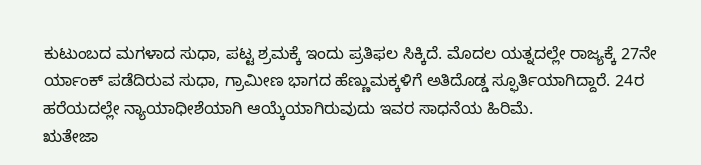ಕುಟುಂಬದ ಮಗಳಾದ ಸುಧಾ, ಪಟ್ಟ ಶ್ರಮಕ್ಕೆ ಇಂದು ಪ್ರತಿಫಲ ಸಿಕ್ಕಿದೆ. ಮೊದಲ ಯತ್ನದಲ್ಲೇ ರಾಜ್ಯಕ್ಕೆ 27ನೇ ರ್ಯಾಂಕ್ ಪಡೆದಿರುವ ಸುಧಾ, ಗ್ರಾಮೀಣ ಭಾಗದ ಹೆಣ್ಣುಮಕ್ಕಳಿಗೆ ಅತಿದೊಡ್ಡ ಸ್ಫೂರ್ತಿಯಾಗಿದ್ದಾರೆ. 24ರ ಹರೆಯದಲ್ಲೇ ನ್ಯಾಯಾಧೀಶೆಯಾಗಿ ಆಯ್ಕೆಯಾಗಿರುವುದು ಇವರ ಸಾಧನೆಯ ಹಿರಿಮೆ.
ಋತೇಜಾ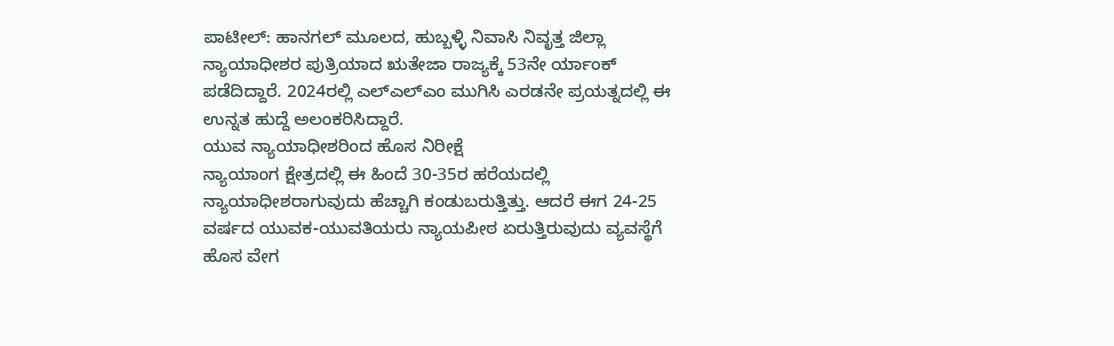ಪಾಟೀಲ್: ಹಾನಗಲ್ ಮೂಲದ, ಹುಬ್ಬಳ್ಳಿ ನಿವಾಸಿ ನಿವೃತ್ತ ಜಿಲ್ಲಾ ನ್ಯಾಯಾಧೀಶರ ಪುತ್ರಿಯಾದ ಋತೇಜಾ ರಾಜ್ಯಕ್ಕೆ 53ನೇ ರ್ಯಾಂಕ್ ಪಡೆದಿದ್ದಾರೆ. 2024ರಲ್ಲಿ ಎಲ್ಎಲ್ಎಂ ಮುಗಿಸಿ ಎರಡನೇ ಪ್ರಯತ್ನದಲ್ಲಿ ಈ ಉನ್ನತ ಹುದ್ದೆ ಅಲಂಕರಿಸಿದ್ದಾರೆ.
ಯುವ ನ್ಯಾಯಾಧೀಶರಿಂದ ಹೊಸ ನಿರೀಕ್ಷೆ
ನ್ಯಾಯಾಂಗ ಕ್ಷೇತ್ರದಲ್ಲಿ ಈ ಹಿಂದೆ 30-35ರ ಹರೆಯದಲ್ಲಿ ನ್ಯಾಯಾಧೀಶರಾಗುವುದು ಹೆಚ್ಚಾಗಿ ಕಂಡುಬರುತ್ತಿತ್ತು. ಆದರೆ ಈಗ 24-25 ವರ್ಷದ ಯುವಕ-ಯುವತಿಯರು ನ್ಯಾಯಪೀಠ ಏರುತ್ತಿರುವುದು ವ್ಯವಸ್ಥೆಗೆ ಹೊಸ ವೇಗ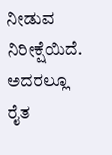ನೀಡುವ ನಿರೀಕ್ಷೆಯಿದೆ. ಅದರಲ್ಲೂ ರೈತ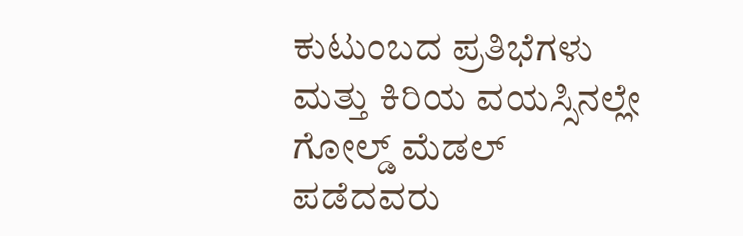ಕುಟುಂಬದ ಪ್ರತಿಭೆಗಳು ಮತ್ತು ಕಿರಿಯ ವಯಸ್ಸಿನಲ್ಲೇ ಗೋಲ್ಡ್ ಮೆಡಲ್ ಪಡೆದವರು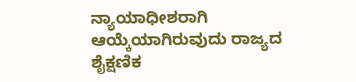ನ್ಯಾಯಾಧೀಶರಾಗಿ ಆಯ್ಕೆಯಾಗಿರುವುದು ರಾಜ್ಯದ ಶೈಕ್ಷಣಿಕ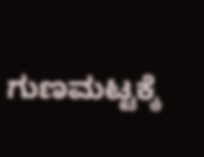ಗುಣಮಟ್ಟಕ್ಕೆ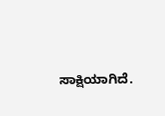ಸಾಕ್ಷಿಯಾಗಿದೆ.